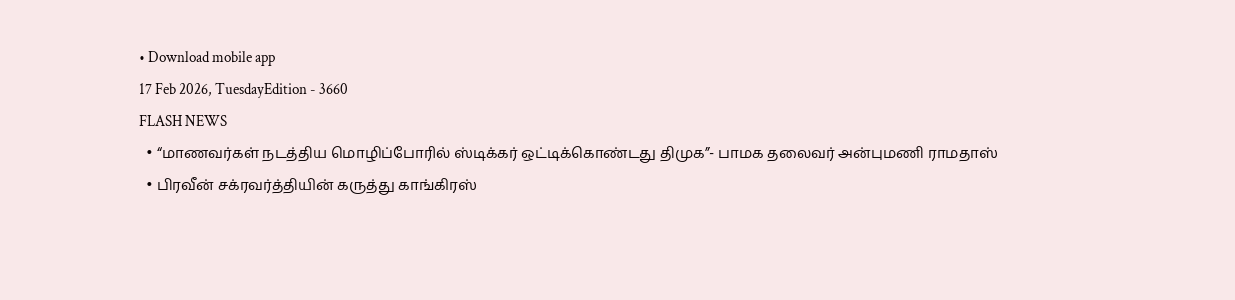• Download mobile app
17 Feb 2026, TuesdayEdition - 3660
FLASH NEWS
  • “மாணவர்கள் நடத்திய மொழிப்போரில் ஸ்டிக்கர் ஒட்டிக்கொண்டது திமுக”- பாமக தலைவர் அன்புமணி ராமதாஸ்
  • பிரவீன் சக்ரவர்த்தியின் கருத்து காங்கிரஸ்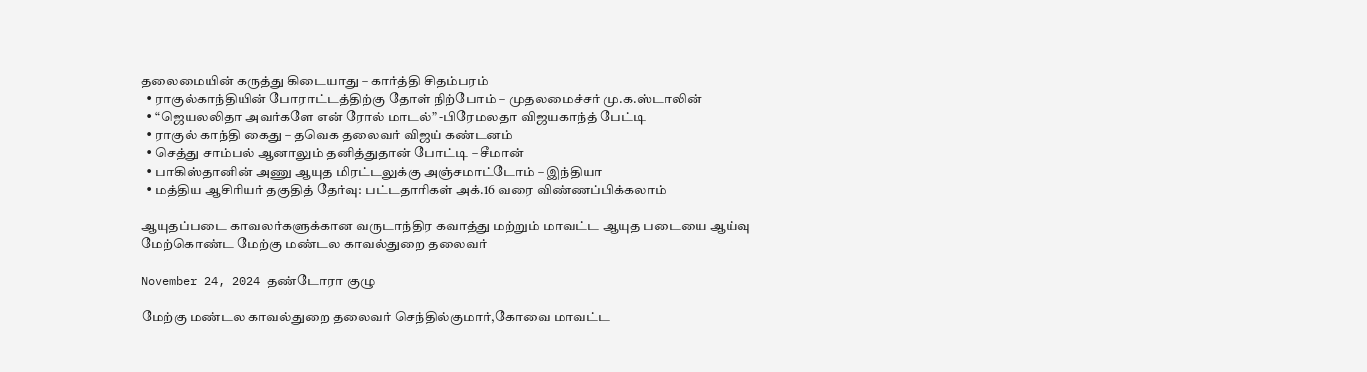தலைமையின் கருத்து கிடையாது – கார்த்தி சிதம்பரம்
  • ராகுல்காந்தியின் போராட்டத்திற்கு தோள் நிற்போம் – முதலமைச்சர் மு.க.ஸ்டாலின்
  • “ஜெயலலிதா அவர்களே என் ரோல் மாடல்” -பிரேமலதா விஜயகாந்த் பேட்டி
  • ராகுல் காந்தி கைது – தவெக தலைவர் விஜய் கண்டனம்
  • செத்து சாம்பல் ஆனாலும் தனித்துதான் போட்டி – சீமான்
  • பாகிஸ்தானின் அணு ஆயுத மிரட்டலுக்கு அஞ்சமாட்டோம் – இந்தியா
  • மத்திய ஆசிரியர் தகுதித் தேர்வு: பட்டதாரிகள் அக்.16 வரை விண்ணப்பிக்கலாம்

ஆயுதப்படை காவலர்களுக்கான வருடாந்திர கவாத்து மற்றும் மாவட்ட ஆயுத படையை ஆய்வு மேற்கொண்ட மேற்கு மண்டல காவல்துறை தலைவர்

November 24, 2024 தண்டோரா குழு

மேற்கு மண்டல காவல்துறை தலைவர் செந்தில்குமார்,கோவை மாவட்ட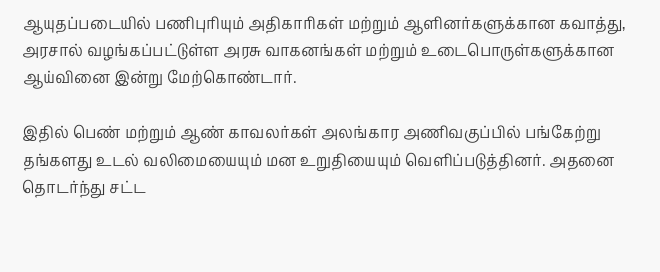ஆயுதப்படையில் பணிபுரியும் அதிகாரிகள் மற்றும் ஆளினர்களுக்கான கவாத்து, அரசால் வழங்கப்பட்டுள்ள அரசு வாகனங்கள் மற்றும் உடைபொருள்களுக்கான ஆய்வினை இன்று மேற்கொண்டார்.

இதில் பெண் மற்றும் ஆண் காவலர்கள் அலங்கார அணிவகுப்பில் பங்கேற்று தங்களது உடல் வலிமையையும் மன உறுதியையும் வெளிப்படுத்தினர். அதனை தொடர்ந்து சட்ட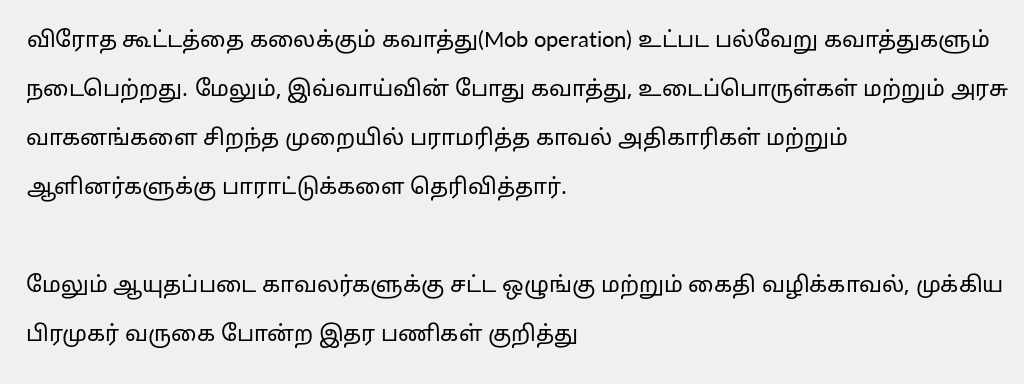விரோத கூட்டத்தை கலைக்கும் கவாத்து(Mob operation) உட்பட பல்வேறு கவாத்துகளும் நடைபெற்றது. மேலும், இவ்வாய்வின் போது கவாத்து, உடைப்பொருள்கள் மற்றும் அரசு வாகனங்களை சிறந்த முறையில் பராமரித்த காவல் அதிகாரிகள் மற்றும் ஆளினர்களுக்கு பாராட்டுக்களை தெரிவித்தார்.

மேலும் ஆயுதப்படை காவலர்களுக்கு சட்ட ஒழுங்கு மற்றும் கைதி வழிக்காவல், முக்கிய பிரமுகர் வருகை போன்ற இதர பணிகள் குறித்து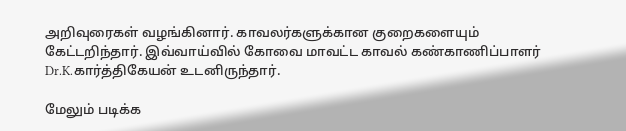அறிவுரைகள் வழங்கினார். காவலர்களுக்கான குறைகளையும் கேட்டறிந்தார். இவ்வாய்வில் கோவை மாவட்ட காவல் கண்காணிப்பாளர் Dr.K.கார்த்திகேயன் உடனிருந்தார்.

மேலும் படிக்க